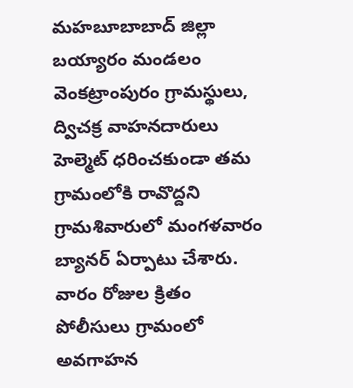మహబూబాబాద్ జిల్లా బయ్యారం మండలం వెంకట్రాంపురం గ్రామస్థులు, ద్విచక్ర వాహనదారులు హెల్మెట్ ధరించకుండా తమ గ్రామంలోకి రావొద్దని గ్రామశివారులో మంగళవారం బ్యానర్ ఏర్పాటు చేశారు. వారం రోజుల క్రితం పోలీసులు గ్రామంలో అవగాహన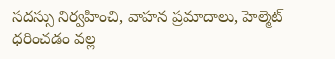సదస్సు నిర్వహించి, వాహన ప్రమాదాలు, హెల్మెట్ ధరించడం వల్ల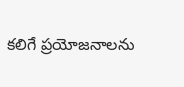కలిగే ప్రయోజనాలను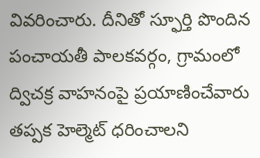వివరించారు. దీనితో స్ఫూర్తి పొందిన పంచాయతీ పాలకవర్గం, గ్రామంలో ద్విచక్ర వాహనంపై ప్రయాణించేవారు తప్పక హెల్మెట్ ధరించాలని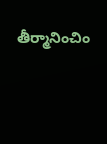తీర్మానించిం